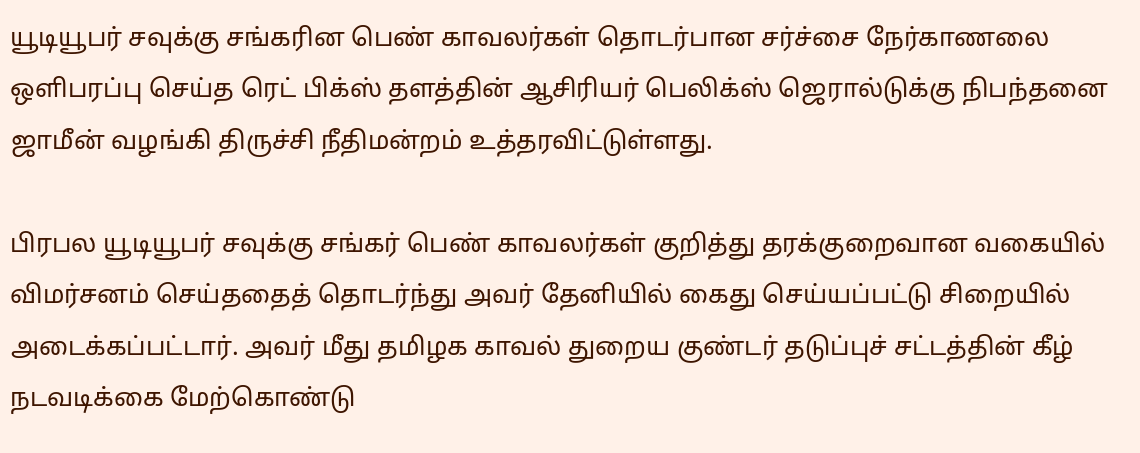யூடியூபர் சவுக்கு சங்கரின பெண் காவலர்கள் தொடர்பான சர்ச்சை நேர்காணலை ஒளிபரப்பு செய்த ரெட் பிக்ஸ் தளத்தின் ஆசிரியர் பெலிக்ஸ் ஜெரால்டுக்கு நிபந்தனை ஜாமீன் வழங்கி திருச்சி நீதிமன்றம் உத்தரவிட்டுள்ளது.

பிரபல யூடியூபர் சவுக்கு சங்கர் பெண் காவலர்கள் குறித்து தரக்குறைவான வகையில் விமர்சனம் செய்ததைத் தொடர்ந்து அவர் தேனியில் கைது செய்யப்பட்டு சிறையில் அடைக்கப்பட்டார். அவர் மீது தமிழக காவல் துறைய குண்டர் தடுப்புச் சட்டத்தின் கீழ் நடவடிக்கை மேற்கொண்டு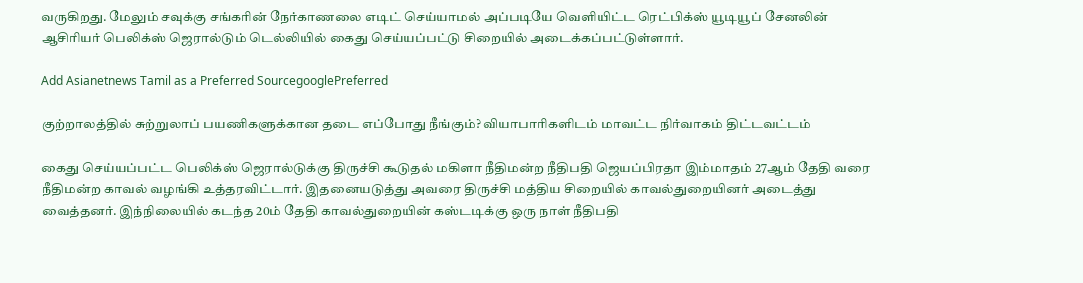வருகிறது. மேலும் சவுக்கு சங்கரின் நேர்காணலை எடிட் செய்யாமல் அப்படியே வெளியிட்ட ரெட்பிக்ஸ் யூடியூப் சேனலின் ஆசிரியர் பெலிக்ஸ் ஜெரால்டும் டெல்லியில் கைது செய்யப்பட்டு சிறையில் அடைக்கப்பட்டுள்ளார்.

Add Asianetnews Tamil as a Preferred SourcegooglePreferred

குற்றாலத்தில் சுற்றுலாப் பயணிகளுக்கான தடை எப்போது நீங்கும்? வியாபாரிகளிடம் மாவட்ட நிர்வாகம் திட்டவட்டம்

கைது செய்யப்பட்ட பெலிக்ஸ் ஜெரால்டுக்கு திருச்சி கூடுதல் மகிளா நீதிமன்ற நீதிபதி ஜெயப்பிரதா இம்மாதம் 27ஆம் தேதி வரை நீதிமன்ற காவல் வழங்கி உத்தரவிட்டார். இதனையடுத்து அவரை திருச்சி மத்திய சிறையில் காவல்துறையினர் அடைத்து வைத்தனர். இந்நிலையில் கடந்த 20ம் தேதி காவல்துறையின் கஸ்டடிக்கு ஒரு நாள் நீதிபதி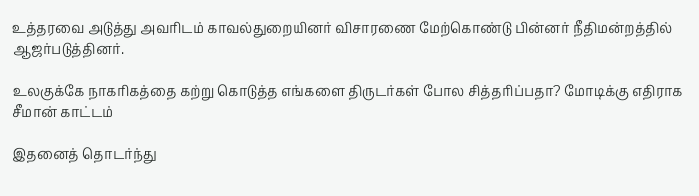உத்தரவை அடுத்து அவரிடம் காவல்துறையினர் விசாரணை மேற்கொண்டு பின்னர் நீதிமன்றத்தில் ஆஜர்படுத்தினர்.

உலகுக்கே நாகரிகத்தை கற்று கொடுத்த எங்களை திருடர்கள் போல சித்தரிப்பதா? மோடிக்கு எதிராக சீமான் காட்டம்

இதனைத் தொடர்ந்து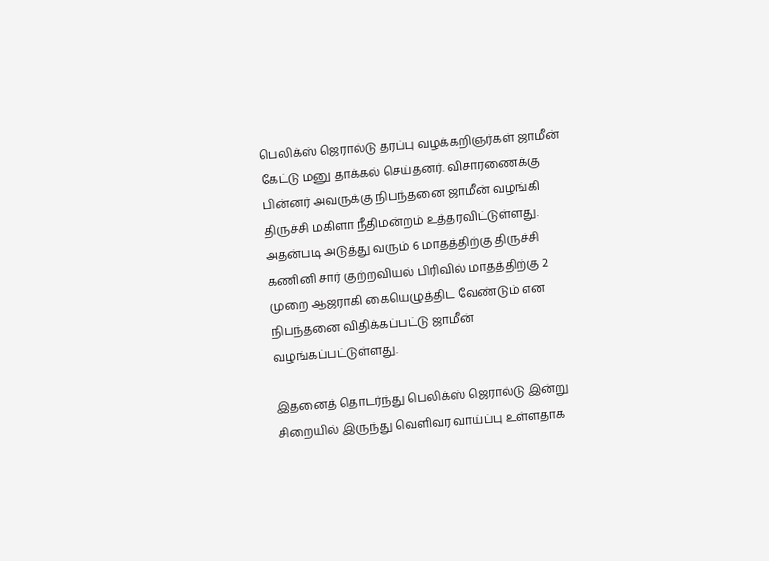பெலிக்ஸ் ஜெரால்டு தரப்பு வழக்கறிஞர்கள் ஜாமீன் கேட்டு மனு தாக்கல் செய்தனர். விசாரணைக்கு பின்னர் அவருக்கு நிபந்தனை ஜாமீன் வழங்கி திருச்சி மகிளா நீதிமன்றம் உத்தரவிட்டுள்ளது. அதன்படி அடுத்து வரும் 6 மாதத்திற்கு திருச்சி கணினி சார் குற்றவியல் பிரிவில் மாதத்திற்கு 2 முறை ஆஜராகி கையெழுத்திட வேண்டும் என நிபந்தனை விதிக்கப்பட்டு ஜாமீன் வழங்கப்பட்டுள்ளது.

இதனைத் தொடர்ந்து பெலிக்ஸ் ஜெரால்டு இன்று சிறையில் இருந்து வெளிவர வாய்ப்பு உள்ளதாக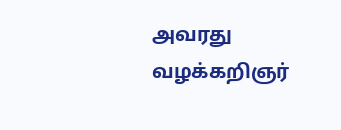அவரது வழக்கறிஞர்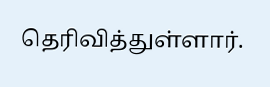தெரிவித்துள்ளார்.